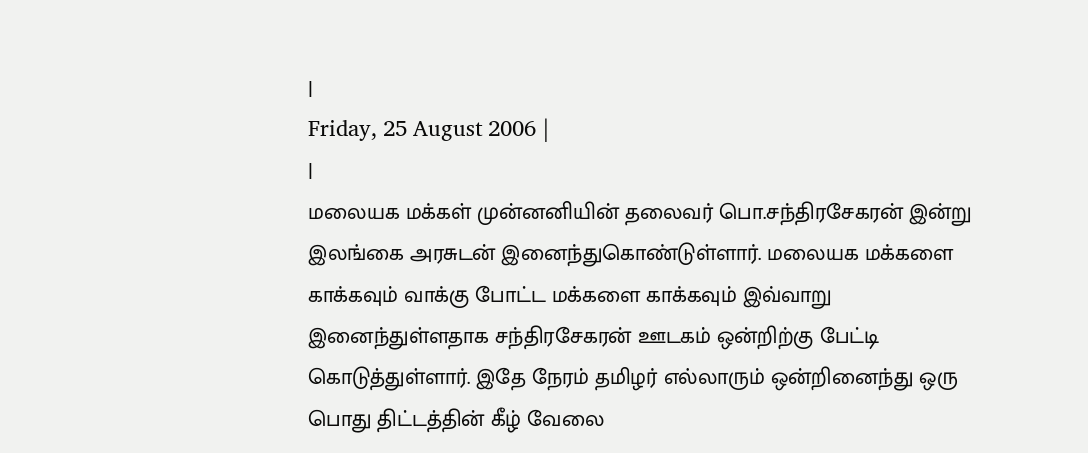|
Friday, 25 August 2006 |
|
மலையக மக்கள் முன்னனியின் தலைவர் பொ.சந்திரசேகரன் இன்று இலங்கை அரசுடன் இனைந்துகொண்டுள்ளார். மலையக மக்களை காக்கவும் வாக்கு போட்ட மக்களை காக்கவும் இவ்வாறு இனைந்துள்ளதாக சந்திரசேகரன் ஊடகம் ஒன்றிற்கு பேட்டி கொடுத்துள்ளார். இதே நேரம் தமிழர் எல்லாரும் ஒன்றினைந்து ஒரு பொது திட்டத்தின் கீழ் வேலை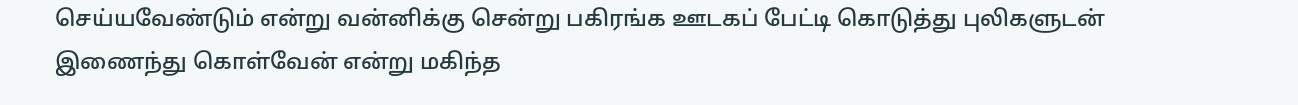செய்யவேண்டும் என்று வன்னிக்கு சென்று பகிரங்க ஊடகப் பேட்டி கொடுத்து புலிகளுடன் இணைந்து கொள்வேன் என்று மகிந்த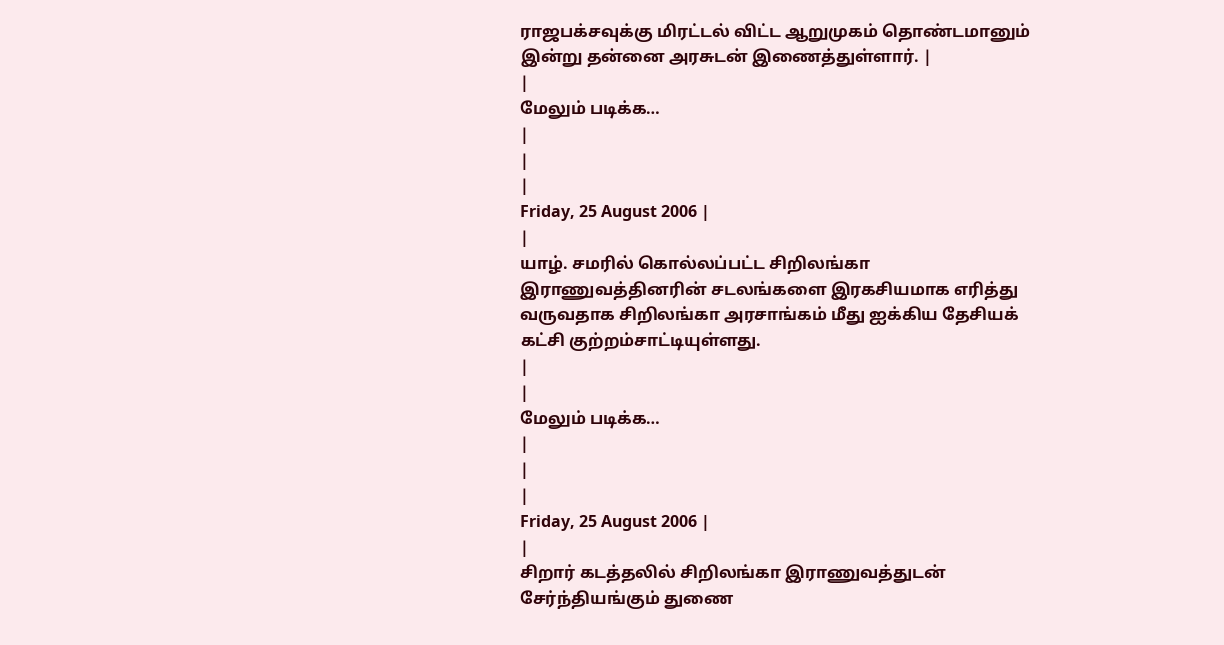ராஜபக்சவுக்கு மிரட்டல் விட்ட ஆறுமுகம் தொண்டமானும் இன்று தன்னை அரசுடன் இணைத்துள்ளார். |
|
மேலும் படிக்க…
|
|
|
Friday, 25 August 2006 |
|
யாழ். சமரில் கொல்லப்பட்ட சிறிலங்கா இராணுவத்தினரின் சடலங்களை இரகசியமாக எரித்து வருவதாக சிறிலங்கா அரசாங்கம் மீது ஐக்கிய தேசியக் கட்சி குற்றம்சாட்டியுள்ளது.
|
|
மேலும் படிக்க…
|
|
|
Friday, 25 August 2006 |
|
சிறார் கடத்தலில் சிறிலங்கா இராணுவத்துடன் சேர்ந்தியங்கும் துணை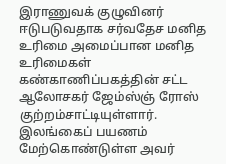இராணுவக் குழுவினர் ஈடுபடுவதாக சர்வதேச மனித உரிமை அமைப்பான மனித உரிமைகள் கண்காணிப்பகத்தின் சட்ட ஆலோசகர் ஜேம்ஸ்ஞ் ரோஸ் குற்றம்சாட்டியுள்ளார்.
இலங்கைப் பயணம் மேற்கொண்டுள்ள அவர்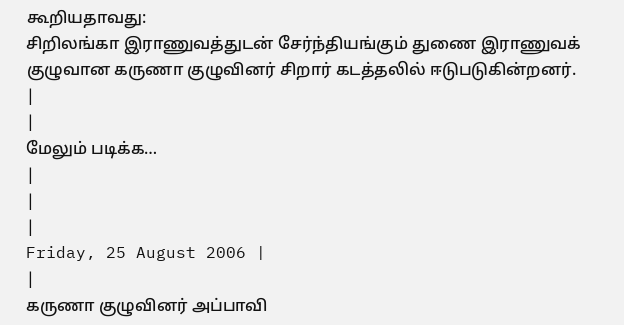கூறியதாவது:
சிறிலங்கா இராணுவத்துடன் சேர்ந்தியங்கும் துணை இராணுவக் குழுவான கருணா குழுவினர் சிறார் கடத்தலில் ஈடுபடுகின்றனர்.
|
|
மேலும் படிக்க…
|
|
|
Friday, 25 August 2006 |
|
கருணா குழுவினர் அப்பாவி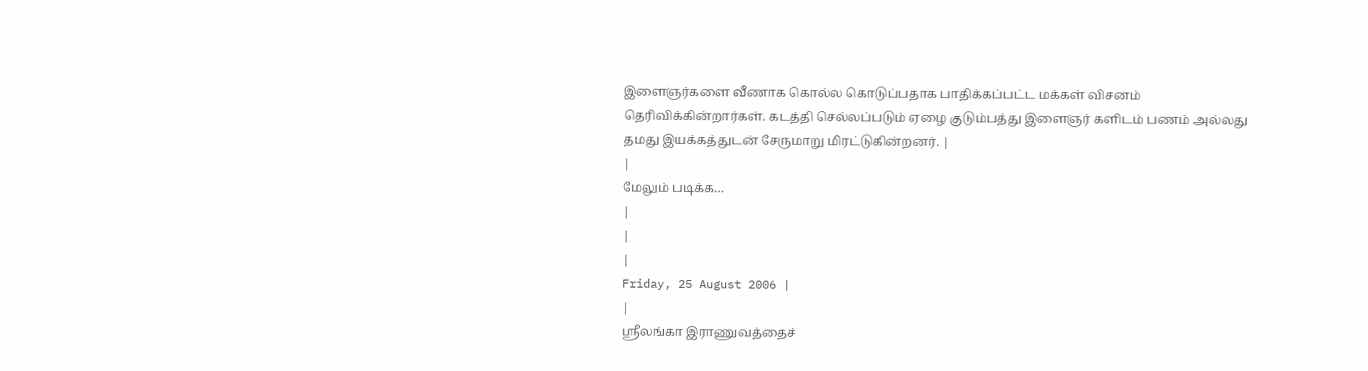இளைஞர்களை வீணாக கொல்ல கொடுப்பதாக பாதிக்கப்பட்ட மக்கள் விசனம் தெரிவிக்கின்றார்கள். கடத்தி செல்லப்படும் ஏழை குடும்பத்து இளைஞர் களிடம் பணம் அல்லது தமது இயக்கத்துடன் சேருமாறு மிரட்டுகின்றனர். |
|
மேலும் படிக்க…
|
|
|
Friday, 25 August 2006 |
|
ஸ்ரீலங்கா இராணுவத்தைச்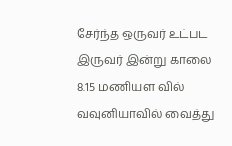சேர்ந்த ஒருவர் உட்பட இருவர் இன்று காலை 8.15 மணியள வில் வவுனியாவில் வைத்து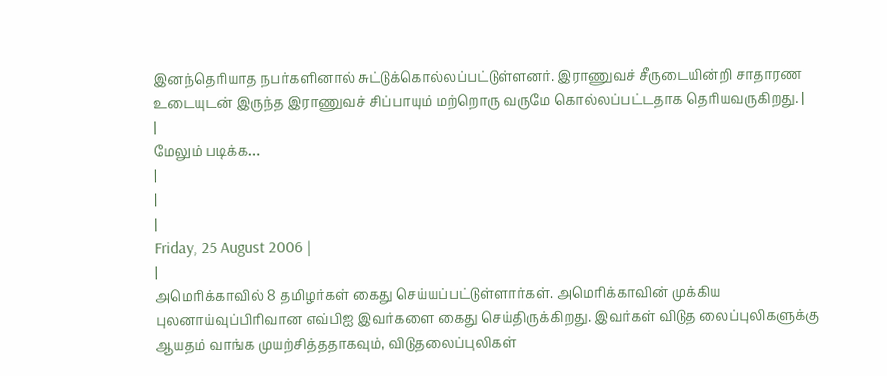இனந்தெரியாத நபர்களினால் சுட்டுக்கொல்லப்பட்டுள்ளனர். இராணுவச் சீருடையின்றி சாதாரண உடையுடன் இருந்த இராணுவச் சிப்பாயும் மற்றொரு வருமே கொல்லப்பட்டதாக தெரியவருகிறது. |
|
மேலும் படிக்க…
|
|
|
Friday, 25 August 2006 |
|
அமெரிக்காவில் 8 தமிழர்கள் கைது செய்யப்பட்டுள்ளார்கள். அமெரிக்காவின் முக்கிய புலனாய்வுப்பிரிவான எவ்பிஐ இவர்களை கைது செய்திருக்கிறது. இவர்கள் விடுத லைப்புலிகளுக்கு ஆயதம் வாங்க முயற்சித்ததாகவும், விடுதலைப்புலிகள்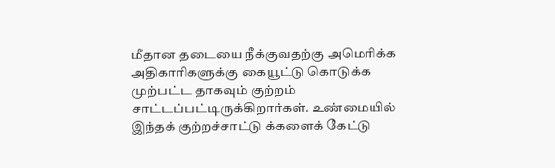மீதான தடையை நீக்குவதற்கு அமெரிக்க அதிகாரிகளுக்கு கையூட்டு கொடுக்க முற்பட்ட தாகவும் குற்றம் சாட்டப்பட்டிருக்கிறார்கள். உண்மையில் இந்தக் குற்றச்சாட்டு க்களைக் கேட்டு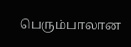பெரும்பாலான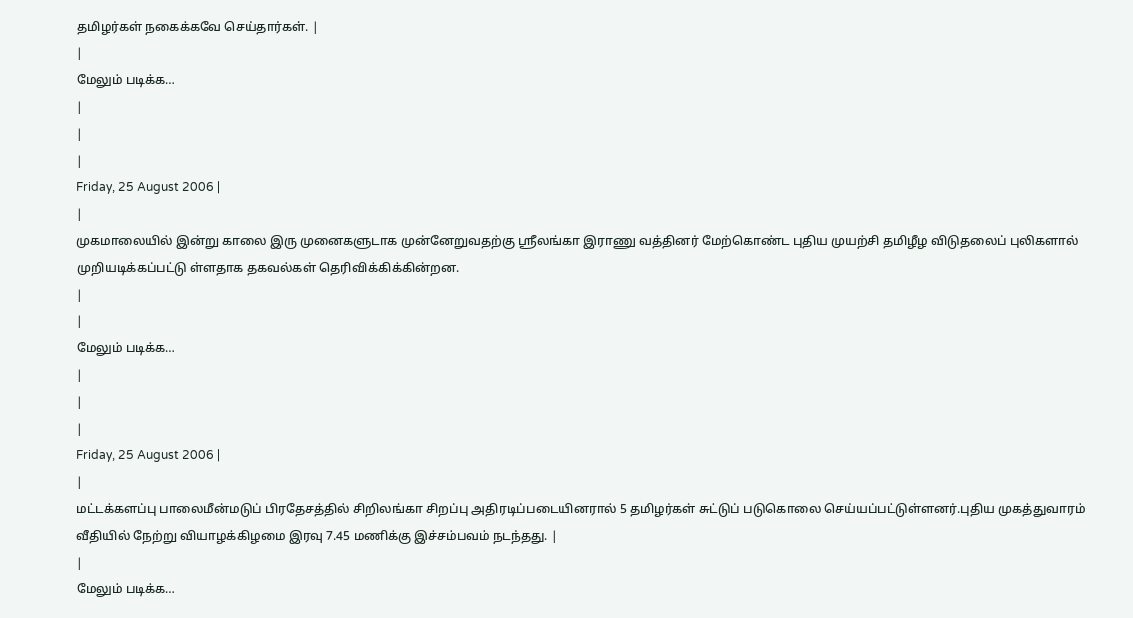தமிழர்கள் நகைக்கவே செய்தார்கள். |
|
மேலும் படிக்க…
|
|
|
Friday, 25 August 2006 |
|
முகமாலையில் இன்று காலை இரு முனைகளுடாக முன்னேறுவதற்கு ஸ்ரீலங்கா இராணு வத்தினர் மேற்கொண்ட புதிய முயற்சி தமிழீழ விடுதலைப் புலிகளால் முறியடிக்கப்பட்டு ள்ளதாக தகவல்கள் தெரிவிக்கிக்கின்றன.
|
|
மேலும் படிக்க…
|
|
|
Friday, 25 August 2006 |
|
மட்டக்களப்பு பாலைமீன்மடுப் பிரதேசத்தில் சிறிலங்கா சிறப்பு அதிரடிப்படையினரால் 5 தமிழர்கள் சுட்டுப் படுகொலை செய்யப்பட்டுள்ளனர்.புதிய முகத்துவாரம் வீதியில் நேற்று வியாழக்கிழமை இரவு 7.45 மணிக்கு இச்சம்பவம் நடந்தது. |
|
மேலும் படிக்க…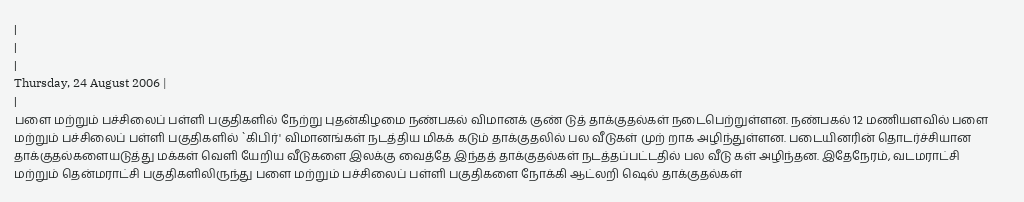|
|
|
Thursday, 24 August 2006 |
|
பளை மற்றும் பச்சிலைப் பள்ளி பகுதிகளில் நேற்று புதன்கிழமை நண்பகல் விமானக் குண் டுத் தாக்குதல்கள் நடைபெற்றுள்ளன. நண்பகல் 12 மணியளவில் பளை மற்றும் பச்சிலைப் பள்ளி பகுதிகளில் `கிபிர்' விமானங்கள் நடத்திய மிகக் கடும் தாக்குதலில் பல வீடுகள் முற் றாக அழிந்துள்ளன. படையினரின் தொடர்ச்சியான தாக்குதல்களையடுத்து மக்கள் வெளி யேறிய வீடுகளை இலக்கு வைத்தே இந்தத் தாக்குதல்கள் நடத்தப்பட்டதில் பல வீடு கள் அழிந்தன. இதேநேரம், வடமராட்சி மற்றும் தென்மராட்சி பகுதிகளிலிருந்து பளை மற்றும் பச்சிலைப் பள்ளி பகுதிகளை நோக்கி ஆட்லறி ஷெல் தாக்குதல்கள்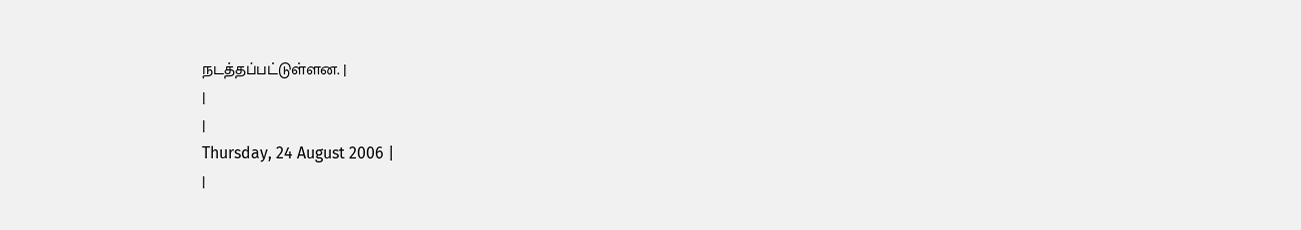நடத்தப்பட்டுள்ளன. |
|
|
Thursday, 24 August 2006 |
|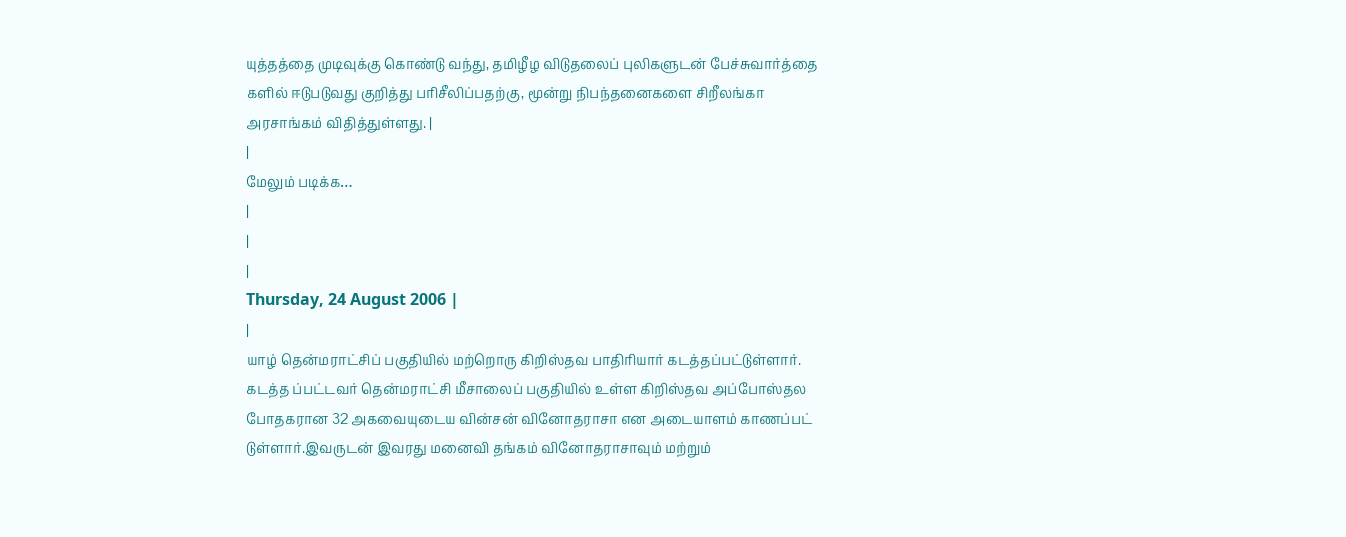யுத்தத்தை முடிவுக்கு கொண்டு வந்து, தமிழீழ விடுதலைப் புலிகளுடன் பேச்சுவார்த்தை களில் ஈடுபடுவது குறித்து பரிசீலிப்பதற்கு, மூன்று நிபந்தனைகளை சிறீலங்கா அரசாங்கம் விதித்துள்ளது. |
|
மேலும் படிக்க…
|
|
|
Thursday, 24 August 2006 |
|
யாழ் தென்மராட்சிப் பகுதியில் மற்றொரு கிறிஸ்தவ பாதிரியார் கடத்தப்பட்டுள்ளார். கடத்த ப்பட்டவர் தென்மராட்சி மீசாலைப் பகுதியில் உள்ள கிறிஸ்தவ அப்போஸ்தல போதகரான 32 அகவையுடைய வின்சன் வினோதராசா என அடையாளம் காணப்பட் டுள்ளார்.இவருடன் இவரது மனைவி தங்கம் வினோதராசாவும் மற்றும்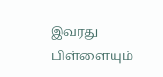இவரது பிள்ளையும்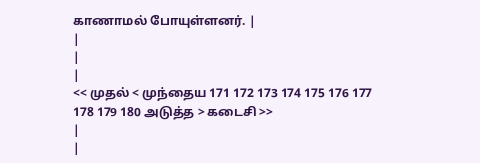காணாமல் போயுள்ளனர். |
|
|
|
<< முதல் < முந்தைய 171 172 173 174 175 176 177 178 179 180 அடுத்த > கடைசி >>
|
|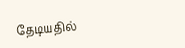தேடியதில்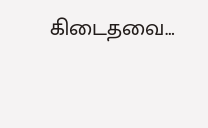கிடைதவை…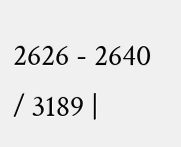2626 - 2640 / 3189 |